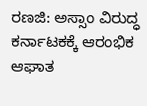ರಣಜಿ: ಅಸ್ಸಾಂ ವಿರುದ್ಧ ಕರ್ನಾಟಕಕ್ಕೆ ಆರಂಭಿಕ ಆಘಾತ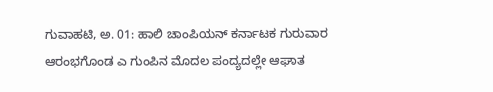ಗುವಾಹಟಿ, ಅ. 01: ಹಾಲಿ ಚಾಂಪಿಯನ್ ಕರ್ನಾಟಕ ಗುರುವಾರ ಆರಂಭಗೊಂಡ ಎ ಗುಂಪಿನ ಮೊದಲ ಪಂದ್ಯದಲ್ಲೇ ಆಘಾತ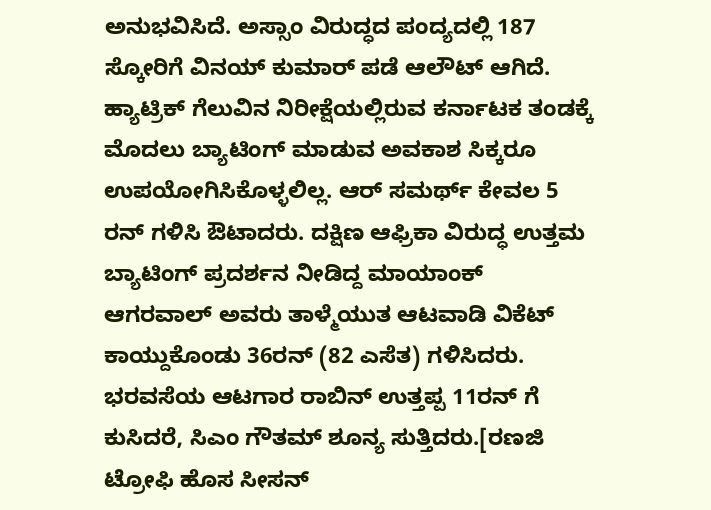ಅನುಭವಿಸಿದೆ. ಅಸ್ಸಾಂ ವಿರುದ್ಧದ ಪಂದ್ಯದಲ್ಲಿ 187 ಸ್ಕೋರಿಗೆ ವಿನಯ್ ಕುಮಾರ್ ಪಡೆ ಆಲೌಟ್ ಆಗಿದೆ.
ಹ್ಯಾಟ್ರಿಕ್ ಗೆಲುವಿನ ನಿರೀಕ್ಷೆಯಲ್ಲಿರುವ ಕರ್ನಾಟಕ ತಂಡಕ್ಕೆ ಮೊದಲು ಬ್ಯಾಟಿಂಗ್ ಮಾಡುವ ಅವಕಾಶ ಸಿಕ್ಕರೂ ಉಪಯೋಗಿಸಿಕೊಳ್ಳಲಿಲ್ಲ. ಆರ್ ಸಮರ್ಥ್ ಕೇವಲ 5 ರನ್ ಗಳಿಸಿ ಔಟಾದರು. ದಕ್ಷಿಣ ಆಫ್ರಿಕಾ ವಿರುದ್ಧ ಉತ್ತಮ ಬ್ಯಾಟಿಂಗ್ ಪ್ರದರ್ಶನ ನೀಡಿದ್ದ ಮಾಯಾಂಕ್ ಆಗರವಾಲ್ ಅವರು ತಾಳ್ಮೆಯುತ ಆಟವಾಡಿ ವಿಕೆಟ್ ಕಾಯ್ದುಕೊಂಡು 36ರನ್ (82 ಎಸೆತ) ಗಳಿಸಿದರು. ಭರವಸೆಯ ಆಟಗಾರ ರಾಬಿನ್ ಉತ್ತಪ್ಪ 11ರನ್ ಗೆ ಕುಸಿದರೆ, ಸಿಎಂ ಗೌತಮ್ ಶೂನ್ಯ ಸುತ್ತಿದರು.[ರಣಜಿ ಟ್ರೋಫಿ ಹೊಸ ಸೀಸನ್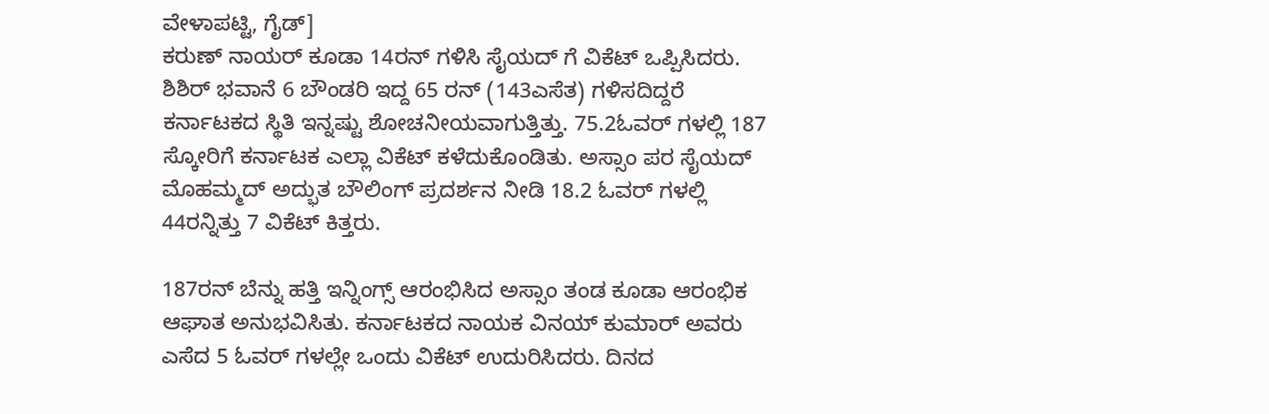ವೇಳಾಪಟ್ಟಿ, ಗೈಡ್]
ಕರುಣ್ ನಾಯರ್ ಕೂಡಾ 14ರನ್ ಗಳಿಸಿ ಸೈಯದ್ ಗೆ ವಿಕೆಟ್ ಒಪ್ಪಿಸಿದರು. ಶಿಶಿರ್ ಭವಾನೆ 6 ಬೌಂಡರಿ ಇದ್ದ 65 ರನ್ (143ಎಸೆತ) ಗಳಿಸದಿದ್ದರೆ ಕರ್ನಾಟಕದ ಸ್ಥಿತಿ ಇನ್ನಷ್ಟು ಶೋಚನೀಯವಾಗುತ್ತಿತ್ತು. 75.2ಓವರ್ ಗಳಲ್ಲಿ 187 ಸ್ಕೋರಿಗೆ ಕರ್ನಾಟಕ ಎಲ್ಲಾ ವಿಕೆಟ್ ಕಳೆದುಕೊಂಡಿತು. ಅಸ್ಸಾಂ ಪರ ಸೈಯದ್ ಮೊಹಮ್ಮದ್ ಅದ್ಭುತ ಬೌಲಿಂಗ್ ಪ್ರದರ್ಶನ ನೀಡಿ 18.2 ಓವರ್ ಗಳಲ್ಲಿ 44ರನ್ನಿತ್ತು 7 ವಿಕೆಟ್ ಕಿತ್ತರು.

187ರನ್ ಬೆನ್ನು ಹತ್ತಿ ಇನ್ನಿಂಗ್ಸ್ ಆರಂಭಿಸಿದ ಅಸ್ಸಾಂ ತಂಡ ಕೂಡಾ ಆರಂಭಿಕ ಆಘಾತ ಅನುಭವಿಸಿತು. ಕರ್ನಾಟಕದ ನಾಯಕ ವಿನಯ್ ಕುಮಾರ್ ಅವರು ಎಸೆದ 5 ಓವರ್ ಗಳಲ್ಲೇ ಒಂದು ವಿಕೆಟ್ ಉದುರಿಸಿದರು. ದಿನದ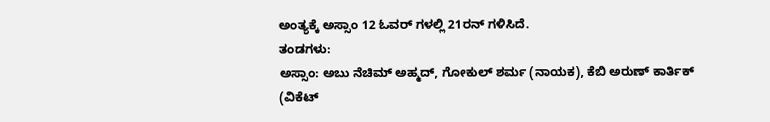ಅಂತ್ಯಕ್ಕೆ ಅಸ್ಸಾಂ 12 ಓವರ್ ಗಳಲ್ಲಿ 21ರನ್ ಗಳಿಸಿದೆ.
ತಂಡಗಳು:
ಅಸ್ಸಾಂ: ಅಬು ನೆಚಿಮ್ ಅಹ್ಮದ್, ಗೋಕುಲ್ ಶರ್ಮ (ನಾಯಕ), ಕೆಬಿ ಅರುಣ್ ಕಾರ್ತಿಕ್ (ವಿಕೆಟ್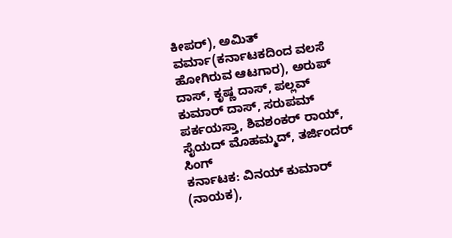ಕೀಪರ್), ಅಮಿತ್ ವರ್ಮಾ(ಕರ್ನಾಟಕದಿಂದ ವಲಸೆ ಹೋಗಿರುವ ಆಟಗಾರ), ಅರುಪ್ ದಾಸ್, ಕೃಷ್ಣ ದಾಸ್, ಪಲ್ಲವ್ ಕುಮಾರ್ ದಾಸ್, ಸರುಪಮ್ ಪರ್ಕಯಸ್ತಾ, ಶಿವಶಂಕರ್ ರಾಯ್, ಸೈಯದ್ ಮೊಹಮ್ಮದ್, ತರ್ಜಿಂದರ್ ಸಿಂಗ್
ಕರ್ನಾಟಕ: ವಿನಯ್ ಕುಮಾರ್ (ನಾಯಕ),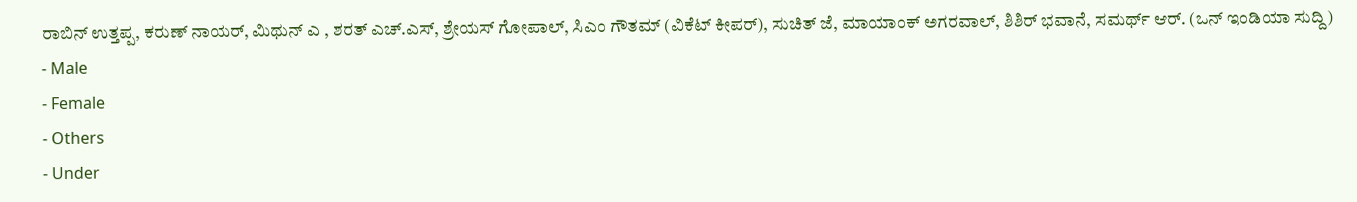ರಾಬಿನ್ ಉತ್ತಪ್ಪ, ಕರುಣ್ ನಾಯರ್, ಮಿಥುನ್ ಎ , ಶರತ್ ಎಚ್.ಎಸ್, ಶ್ರೇಯಸ್ ಗೋಪಾಲ್, ಸಿಎಂ ಗೌತಮ್ (ವಿಕೆಟ್ ಕೀಪರ್), ಸುಚಿತ್ ಜೆ, ಮಾಯಾಂಕ್ ಅಗರವಾಲ್, ಶಿಶಿರ್ ಭವಾನೆ, ಸಮರ್ಥ್ ಆರ್. (ಒನ್ ಇಂಡಿಯಾ ಸುದ್ದಿ)
- Male
- Female
- Others
- Under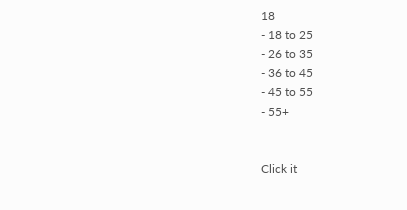18
- 18 to 25
- 26 to 35
- 36 to 45
- 45 to 55
- 55+


Click it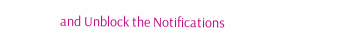and Unblock the Notifications